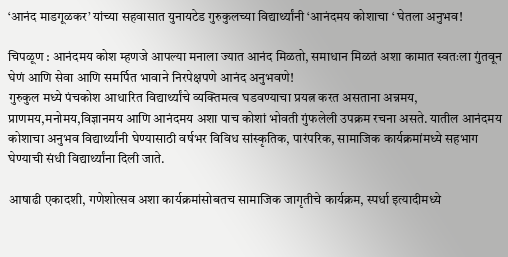‘आनंद माडगूळकर’ यांच्या सहवासात युनायटेड गुरुकुलच्या विद्यार्थ्यांनी ‘आनंदमय कोशाचा ‘ घेतला अनुभव!

चिपळूण : आनंदमय कोश म्हणजे आपल्या मनाला ज्यात आनंद मिळतो, समाधान मिळतं अशा कामात स्वतःला गुंतवून घेणं आणि सेवा आणि समर्पित भावाने निरपेक्षपणे आनंद अनुभवणे!
गुरुकुल मध्ये पंचकोश आधारित विद्यार्थ्यांचे व्यक्तिमत्व घडवण्याचा प्रयत्न करत असताना अन्नमय, प्राणमय,मनोमय,विज्ञानमय आणि आनंदमय अशा पाच कोशां भोवती गुंफलेली उपक्रम रचना असते. यातील आनंदमय कोशाचा अनुभव विद्यार्थ्यांनी घेण्यासाठी वर्षभर विविध सांस्कृतिक, पारंपरिक, सामाजिक कार्यक्रमांमध्ये सहभाग घेण्याची संधी विद्यार्थ्यांना दिली जाते.

आषाढी एकादशी, गणेशोत्सव अशा कार्यक्रमांसोबतच सामाजिक जागृतीचे कार्यक्रम, स्पर्धा इत्यादीमध्ये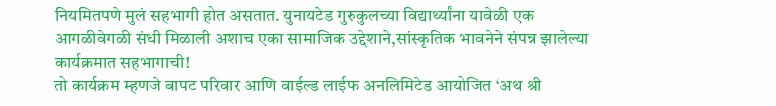नियमितपणे मुलं सहभागी होत असतात. युनायटेड गुरुकुलच्या विद्यार्थ्यांना यावेळी एक आगळीवेगळी संधी मिळाली अशाच एका सामाजिक उद्देशाने,सांस्कृतिक भावनेने संपन्न झालेल्या कार्यक्रमात सहभागाची!
तो कार्यक्रम म्हणजे बापट परिवार आणि वाईल्ड लाईफ अनलिमिटेड आयोजित ‘अथ श्री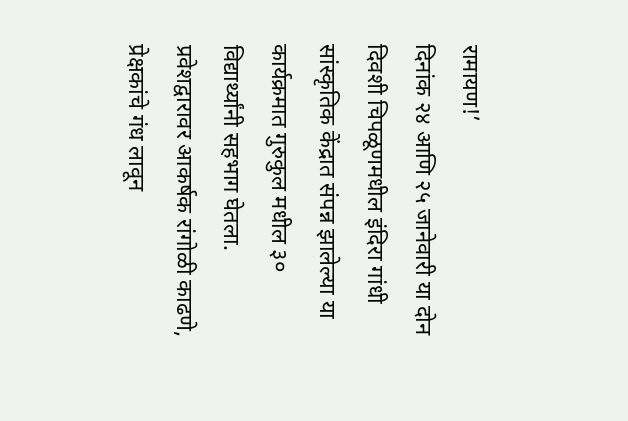रामायण!’
दिनांक २४ आणि २५ जानेवारी या दोन दिवशी चिपळूणमधील इंदिरा गांधी सांस्कृतिक केंद्रात संपन्न झालेल्या या कार्यक्रमात गुरुकुल मधील ३० विद्यार्थ्यांनी सहभाग घेतला. प्रवेशद्वारावर आकर्षक रांगोळी काढणे, प्रेक्षकांचे गंध लावून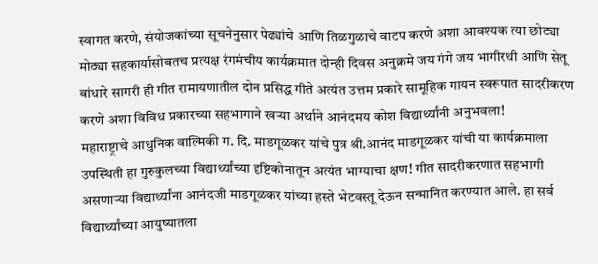स्वागत करणे, संयोजकांच्या सूचनेनुसार पेढ्यांचे आणि तिळगुळाचे वाटप करणे अशा आवश्यक त्या छोट्या मोठ्या सहकार्यासोबतच प्रत्यक्ष रंगमंचीय कार्यक्रमात दोन्ही दिवस अनुक्रमे जय गंगे जय भागीरथी आणि सेतू बांधारे सागरी ही गीत रामायणातील दोन प्रसिद्ध गीते अत्यंत उत्तम प्रकारे सामूहिक गायन स्वरूपात सादरीकरण करणे अशा विविध प्रकारच्या सहभागाने खऱ्या अर्थाने आनंदमय कोश विद्यार्थ्यांनी अनुभवला!
महाराष्ट्राचे आधुनिक वाल्मिकी ग. दि. माडगूळकर यांचे पुत्र श्री.आनंद माडगूळकर यांची या कार्यक्रमाला उपस्थिती हा गुरुकुलच्या विद्यार्थ्यांच्या दृष्टिकोनातून अत्यंत भाग्याचा क्षण! गीत सादरीकरणात सहभागी असणाऱ्या विद्यार्थ्यांना आनंदजी माडगूळकर यांच्या हस्ते भेटवस्तू देऊन सन्मानित करण्यात आले. हा सर्व विद्यार्थ्यांच्या आयुष्यातला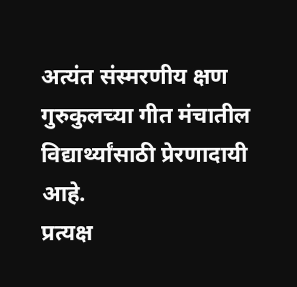अत्यंत संस्मरणीय क्षण गुरुकुलच्या गीत मंचातील विद्यार्थ्यांसाठी प्रेरणादायी आहे.
प्रत्यक्ष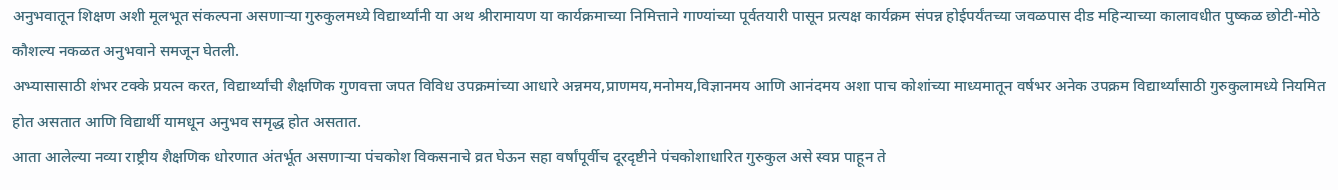अनुभवातून शिक्षण अशी मूलभूत संकल्पना असणाऱ्या गुरुकुलमध्ये विद्यार्थ्यांनी या अथ श्रीरामायण या कार्यक्रमाच्या निमित्ताने गाण्यांच्या पूर्वतयारी पासून प्रत्यक्ष कार्यक्रम संपन्न होईपर्यंतच्या जवळपास दीड महिन्याच्या कालावधीत पुष्कळ छोटी-मोठे कौशल्य नकळत अनुभवाने समजून घेतली.
अभ्यासासाठी शंभर टक्के प्रयत्न करत, विद्यार्थ्यांची शैक्षणिक गुणवत्ता जपत विविध उपक्रमांच्या आधारे अन्नमय,प्राणमय,मनोमय,विज्ञानमय आणि आनंदमय अशा पाच कोशांच्या माध्यमातून वर्षभर अनेक उपक्रम विद्यार्थ्यांसाठी गुरुकुलामध्ये नियमित होत असतात आणि विद्यार्थी यामधून अनुभव समृद्ध होत असतात.
आता आलेल्या नव्या राष्ट्रीय शैक्षणिक धोरणात अंतर्भूत असणाऱ्या पंचकोश विकसनाचे व्रत घेऊन सहा वर्षांपूर्वीच दूरदृष्टीने पंचकोशाधारित गुरुकुल असे स्वप्न पाहून ते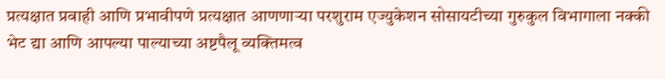प्रत्यक्षात प्रवाही आणि प्रभावीपणे प्रत्यक्षात आणणाऱ्या परशुराम एज्युकेशन सोसायटीच्या गुरुकुल विभागाला नक्की भेट द्या आणि आपल्या पाल्याच्या अष्टपैलू व्यक्तिमत्व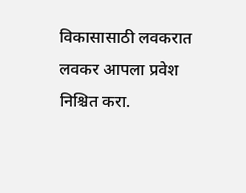विकासासाठी लवकरात लवकर आपला प्रवेश निश्चित करा.